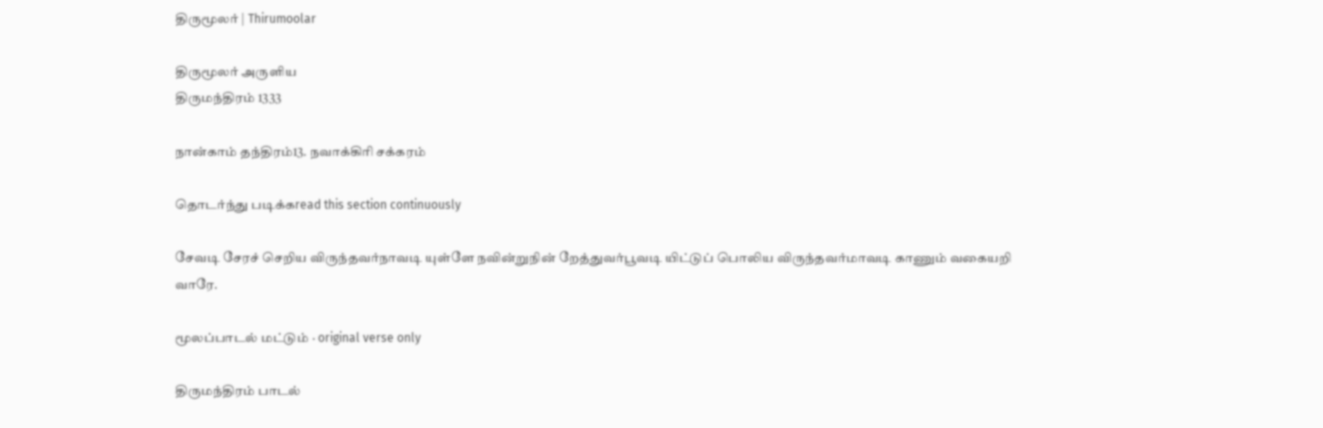திருமூலர் | Thirumoolar

திருமூலர் அருளிய
திருமந்திரம் 1333

நான்காம் தந்திரம்13. நவாக்கிரி சக்கரம்

தொடர்ந்து படிக்கread this section continuously

சேவடி சேரச் செறிய விருந்தவர்நாவடி யுள்ளே நவின்றுநின் றேத்துவர்பூவடி யிட்டுப் பொலிய விருந்தவர்மாவடி காணும் வகையறி வாரே.

மூலப்பாடல் மட்டும் · original verse only

திருமந்திரம் பாடல்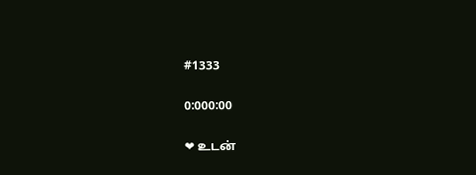#1333

0:000:00

❤ உடன்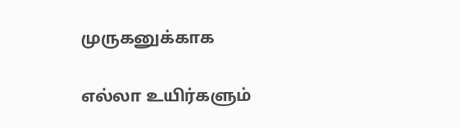முருகனுக்காக

எல்லா உயிர்களும்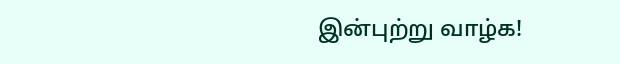இன்புற்று வாழ்க!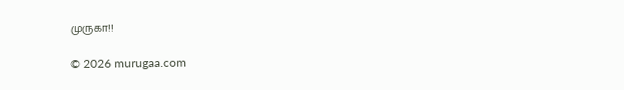முருகா!!

© 2026 murugaa.com